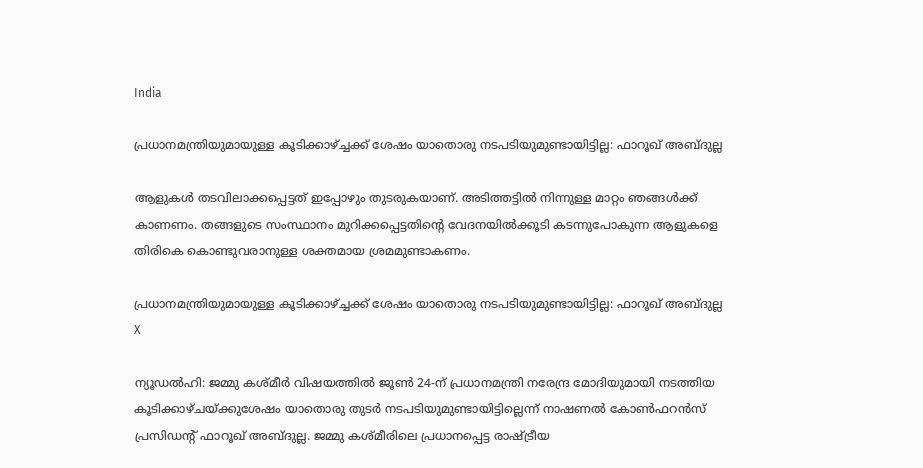India

പ്രധാനമന്ത്രിയുമായുള്ള കൂടിക്കാഴ്ച്ചക്ക് ശേഷം യാതൊരു നടപടിയുമുണ്ടായിട്ടില്ല: ഫാറൂഖ് അബ്ദുല്ല

ആളുകള്‍ തടവിലാക്കപ്പെട്ടത് ഇപ്പോഴും തുടരുകയാണ്. അടിത്തട്ടില്‍ നിന്നുള്ള മാറ്റം ഞങ്ങള്‍ക്ക് കാണണം. തങ്ങളുടെ സംസ്ഥാനം മുറിക്കപ്പെട്ടതിന്റെ വേദനയില്‍ക്കൂടി കടന്നുപോകുന്ന ആളുകളെ തിരികെ കൊണ്ടുവരാനുള്ള ശക്തമായ ശ്രമമുണ്ടാകണം.

പ്രധാനമന്ത്രിയുമായുള്ള കൂടിക്കാഴ്ച്ചക്ക് ശേഷം യാതൊരു നടപടിയുമുണ്ടായിട്ടില്ല: ഫാറൂഖ് അബ്ദുല്ല
X

ന്യൂഡല്‍ഹി: ജമ്മു കശ്മീർ വിഷയത്തിൽ ജൂണ്‍ 24-ന് പ്രധാനമന്ത്രി നരേന്ദ്ര മോദിയുമായി നടത്തിയ കൂടിക്കാഴ്ചയ്ക്കുശേഷം യാതൊരു തുടര്‍ നടപടിയുമുണ്ടായിട്ടില്ലെന്ന് നാഷണല്‍ കോണ്‍ഫറന്‍സ് പ്രസിഡന്റ് ഫാറൂഖ് അബ്ദുല്ല. ജമ്മു കശ്മീരിലെ പ്രധാനപ്പെട്ട രാഷ്ട്രീയ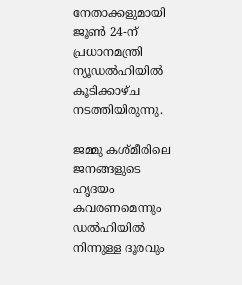നേതാക്കളുമായി ജൂണ്‍ 24-ന് പ്രധാനമന്ത്രി ന്യൂഡല്‍ഹിയില്‍ കൂടിക്കാഴ്ച നടത്തിയിരുന്നു.

ജമ്മു കശ്മീരിലെ ജനങ്ങളുടെ ഹൃദയം കവരണമെന്നും ഡല്‍ഹിയില്‍ നിന്നുള്ള ദൂരവും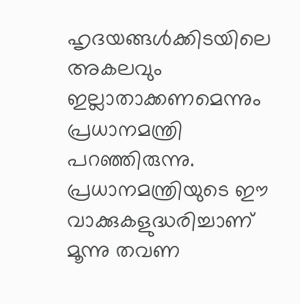ഹൃദയങ്ങള്‍ക്കിടയിലെ അകലവും ഇല്ലാതാക്കണമെന്നും പ്രധാനമന്ത്രി പറഞ്ഞിരുന്നു. പ്രധാനമന്ത്രിയുടെ ഈ വാക്കുകളുദ്ധരിച്ചാണ് മൂന്നു തവണ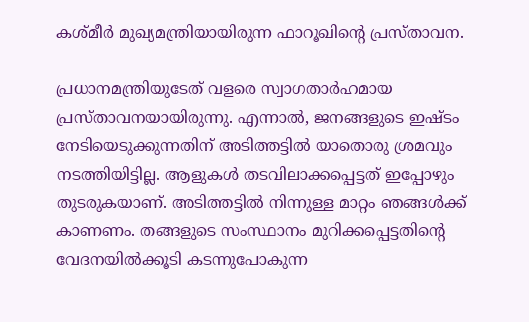കശ്മീർ മുഖ്യമന്ത്രിയായിരുന്ന ഫാറൂഖിന്റെ പ്രസ്താവന.

പ്രധാനമന്ത്രിയുടേത് വളരെ സ്വാഗതാര്‍ഹമായ പ്രസ്താവനയായിരുന്നു. എന്നാല്‍, ജനങ്ങളുടെ ഇഷ്ടം നേടിയെടുക്കുന്നതിന് അടിത്തട്ടില്‍ യാതൊരു ശ്രമവും നടത്തിയിട്ടില്ല. ആളുകള്‍ തടവിലാക്കപ്പെട്ടത് ഇപ്പോഴും തുടരുകയാണ്. അടിത്തട്ടില്‍ നിന്നുള്ള മാറ്റം ഞങ്ങള്‍ക്ക് കാണണം. തങ്ങളുടെ സംസ്ഥാനം മുറിക്കപ്പെട്ടതിന്റെ വേദനയില്‍ക്കൂടി കടന്നുപോകുന്ന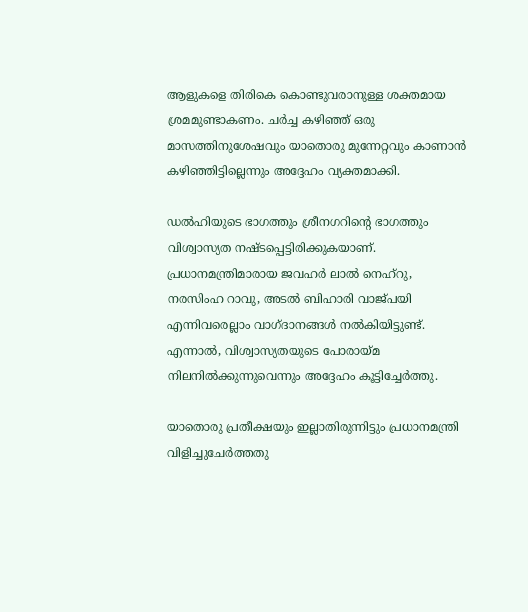ആളുകളെ തിരികെ കൊണ്ടുവരാനുള്ള ശക്തമായ ശ്രമമുണ്ടാകണം. ചര്‍ച്ച കഴിഞ്ഞ് ഒരു മാസത്തിനുശേഷവും യാതൊരു മുന്നേറ്റവും കാണാന്‍ കഴിഞ്ഞിട്ടില്ലെന്നും അദ്ദേഹം വ്യക്തമാക്കി.

ഡല്‍ഹിയുടെ ഭാഗത്തും ശ്രീനഗറിന്റെ ഭാഗത്തും വിശ്വാസ്യത നഷ്ടപ്പെട്ടിരിക്കുകയാണ്. പ്രധാനമന്ത്രിമാരായ ജവഹര്‍ ലാല്‍ നെഹ്‌റു, നരസിംഹ റാവു, അടല്‍ ബിഹാരി വാജ്‌പയി എന്നിവരെല്ലാം വാഗ്ദാനങ്ങള്‍ നല്‍കിയിട്ടുണ്ട്. എന്നാല്‍, വിശ്വാസ്യതയുടെ പോരായ്മ നിലനില്‍ക്കുന്നുവെന്നും അദ്ദേഹം കൂട്ടിച്ചേര്‍ത്തു.

യാതൊരു പ്രതീക്ഷയും ഇല്ലാതിരുന്നിട്ടും പ്രധാനമന്ത്രി വിളിച്ചുചേര്‍ത്തതു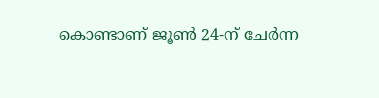കൊണ്ടാണ് ജൂണ്‍ 24-ന് ചേര്‍ന്ന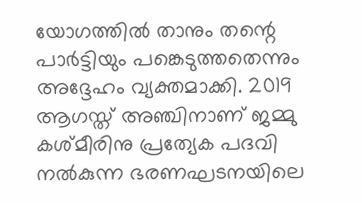യോഗത്തില്‍ താനും തന്റെ പാര്‍ട്ടിയും പങ്കെടുത്തതെന്നും അദ്ദേഹം വ്യക്തമാക്കി. 2019 ആഗസ്ത് അഞ്ചിനാണ് ജമ്മു കശ്മീരിനു പ്രത്യേക പദവി നല്‍കുന്ന ഭരണഘടനയിലെ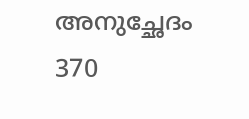അനുച്ഛേദം 370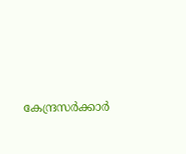കേന്ദ്രസര്‍ക്കാര്‍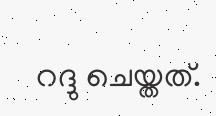റദ്ദു ചെയ്തത്.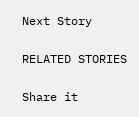Next Story

RELATED STORIES

Share it